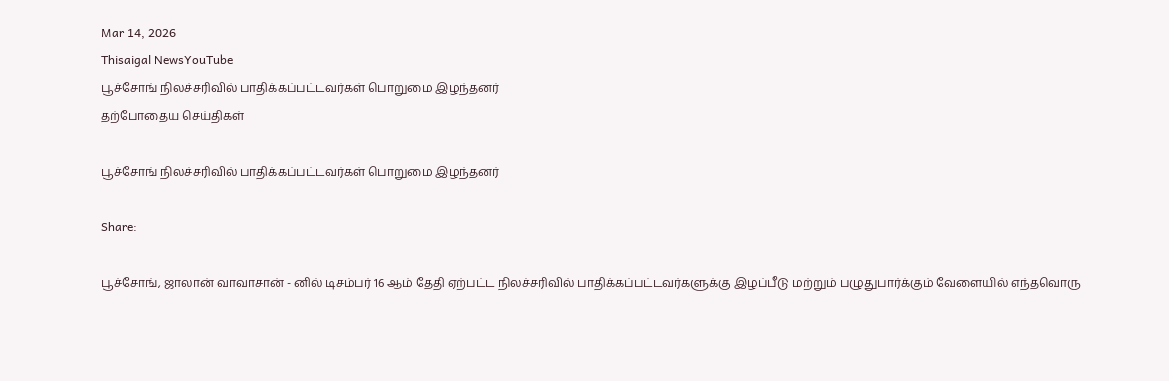Mar 14, 2026
Thisaigal NewsYouTube
பூச்சோங் நிலச்சரிவில் பாதிக்கப்பட்டவர்கள் பொறுமை இழந்தனர்
தற்போதைய செய்திகள்

பூச்சோங் நிலச்சரிவில் பாதிக்கப்பட்டவர்கள் பொறுமை இழந்தனர்

Share:

பூச்சோங், ஜாலான் வாவாசான் - னில் டிசம்பர் 16 ஆம் தேதி ஏற்பட்ட நிலச்சரிவில் பாதிக்கப்பட்டவர்களுக்கு இழப்பீடு மற்றும் பழுதுபார்க்கும் வேளையில் எந்தவொரு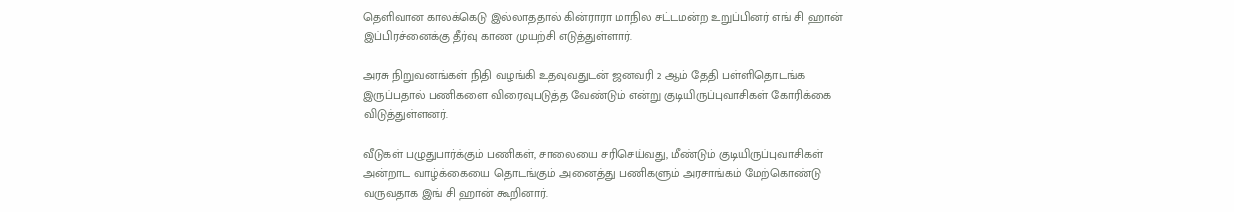தெளிவான காலக்கெடு இல்லாததால் கின்ராரா மாநில சட்டமன்ற உறுப்பினர் எங் சி ஹான் இப்பிரச்னைக்கு தீர்வு காண முயற்சி எடுத்துள்ளார்.

அரசு நிறுவனங்கள் நிதி வழங்கி உதவுவதுடன் ஜனவரி 2 ஆம் தேதி பள்ளிதொடங்க இருப்பதால் பணிகளை விரைவுபடுத்த வேண்டும் என்று குடியிருப்புவாசிகள் கோரிக்கை விடுத்துள்ளனர்.

வீடுகள் பழுதுபார்க்கும் பணிகள், சாலையை சரிசெய்வது, மீண்டும் குடியிருப்புவாசிகள் அன்றாட வாழ்க்கையை தொடங்கும் அனைத்து பணிகளும் அரசாங்கம் மேற்கொண்டு வருவதாக இங் சி ஹான் கூறினார்.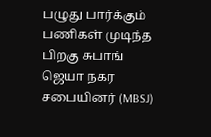பழுது பார்க்கும் பணிகள் முடிந்த பிறகு சுபாங் ஜெயா நகர சபையினர் (MBSJ)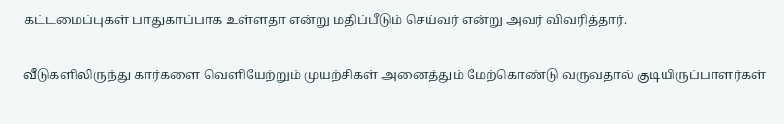கட்டமைப்புகள் பாதுகாப்பாக உள்ளதா என்று மதிப்பீடும் செய்வர் என்று அவர் விவரித்தார்.

வீடுகளிலிருந்து கார்களை வெளியேற்றும் முயற்சிகள் அனைத்தும் மேற்கொண்டு வருவதால் குடியிருப்பாளர்கள்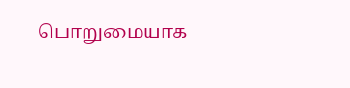பொறுமையாக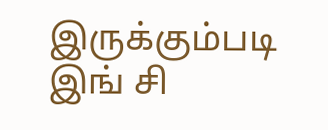இருக்கும்படி இங் சி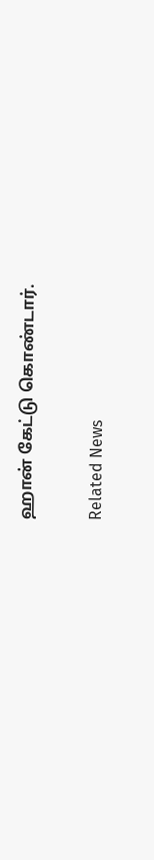ஹான் கேட்டு கொண்டார்.

Related News